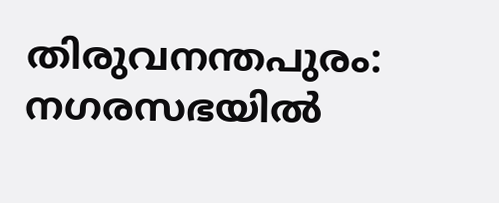തിരുവനന്തപുരം: നഗരസഭയിൽ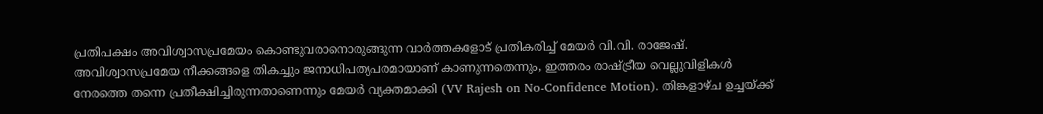പ്രതിപക്ഷം അവിശ്വാസപ്രമേയം കൊണ്ടുവരാനൊരുങ്ങുന്ന വാർത്തകളോട് പ്രതികരിച്ച് മേയർ വി.വി. രാജേഷ്. അവിശ്വാസപ്രമേയ നീക്കങ്ങളെ തികച്ചും ജനാധിപത്യപരമായാണ് കാണുന്നതെന്നും, ഇത്തരം രാഷ്ട്രീയ വെല്ലുവിളികൾ നേരത്തെ തന്നെ പ്രതീക്ഷിച്ചിരുന്നതാണെന്നും മേയർ വ്യക്തമാക്കി (VV Rajesh on No-Confidence Motion). തിങ്കളാഴ്ച ഉച്ചയ്ക്ക്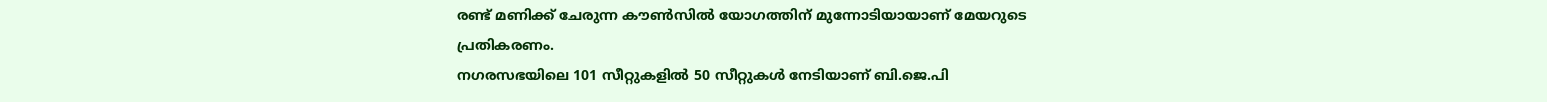രണ്ട് മണിക്ക് ചേരുന്ന കൗൺസിൽ യോഗത്തിന് മുന്നോടിയായാണ് മേയറുടെ പ്രതികരണം.
നഗരസഭയിലെ 101 സീറ്റുകളിൽ 50 സീറ്റുകൾ നേടിയാണ് ബി.ജെ.പി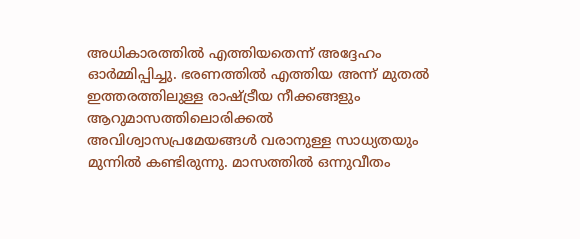അധികാരത്തിൽ എത്തിയതെന്ന് അദ്ദേഹം ഓർമ്മിപ്പിച്ചു. ഭരണത്തിൽ എത്തിയ അന്ന് മുതൽ ഇത്തരത്തിലുള്ള രാഷ്ട്രീയ നീക്കങ്ങളും ആറുമാസത്തിലൊരിക്കൽ അവിശ്വാസപ്രമേയങ്ങൾ വരാനുള്ള സാധ്യതയും മുന്നിൽ കണ്ടിരുന്നു. മാസത്തിൽ ഒന്നുവീതം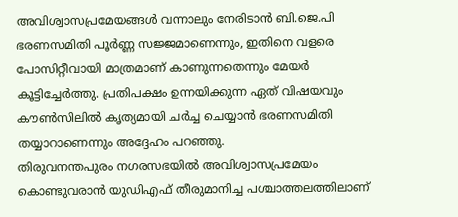അവിശ്വാസപ്രമേയങ്ങൾ വന്നാലും നേരിടാൻ ബി.ജെ.പി ഭരണസമിതി പൂർണ്ണ സജ്ജമാണെന്നും, ഇതിനെ വളരെ പോസിറ്റീവായി മാത്രമാണ് കാണുന്നതെന്നും മേയർ കൂട്ടിച്ചേർത്തു. പ്രതിപക്ഷം ഉന്നയിക്കുന്ന ഏത് വിഷയവും കൗൺസിലിൽ കൃത്യമായി ചർച്ച ചെയ്യാൻ ഭരണസമിതി തയ്യാറാണെന്നും അദ്ദേഹം പറഞ്ഞു.
തിരുവനന്തപുരം നഗരസഭയിൽ അവിശ്വാസപ്രമേയം കൊണ്ടുവരാൻ യുഡിഎഫ് തീരുമാനിച്ച പശ്ചാത്തലത്തിലാണ്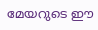മേയറുടെ ഈ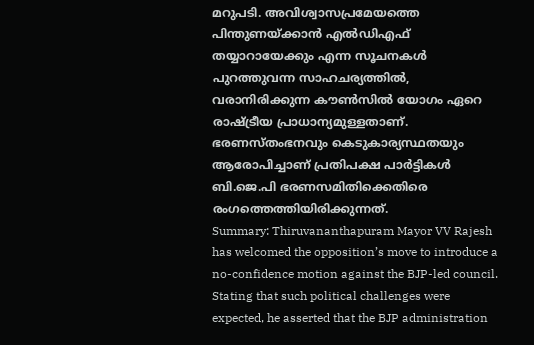മറുപടി. അവിശ്വാസപ്രമേയത്തെ പിന്തുണയ്ക്കാൻ എൽഡിഎഫ് തയ്യാറായേക്കും എന്ന സൂചനകൾ പുറത്തുവന്ന സാഹചര്യത്തിൽ, വരാനിരിക്കുന്ന കൗൺസിൽ യോഗം ഏറെ രാഷ്ട്രീയ പ്രാധാന്യമുള്ളതാണ്. ഭരണസ്തംഭനവും കെടുകാര്യസ്ഥതയും ആരോപിച്ചാണ് പ്രതിപക്ഷ പാർട്ടികൾ ബി.ജെ.പി ഭരണസമിതിക്കെതിരെ രംഗത്തെത്തിയിരിക്കുന്നത്.
Summary: Thiruvananthapuram Mayor VV Rajesh has welcomed the opposition’s move to introduce a no-confidence motion against the BJP-led council. Stating that such political challenges were expected, he asserted that the BJP administration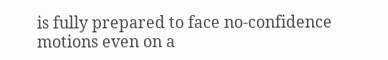is fully prepared to face no-confidence motions even on a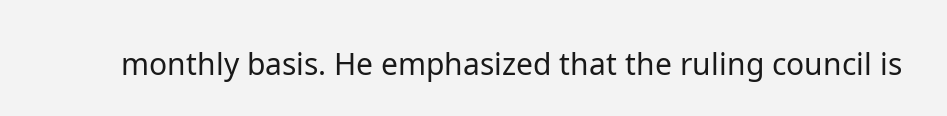monthly basis. He emphasized that the ruling council is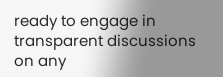ready to engage in transparent discussions on any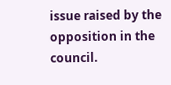issue raised by the opposition in the council.